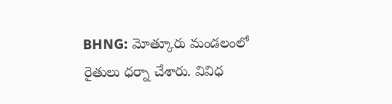BHNG: మోత్కూరు మండలంలో రైతులు ధర్నా చేశారు. వివిధ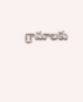గ్రామాలకు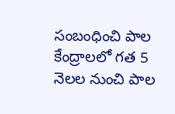సంబంధించి పాల కేంద్రాలలో గత 5 నెలల నుంచి పాల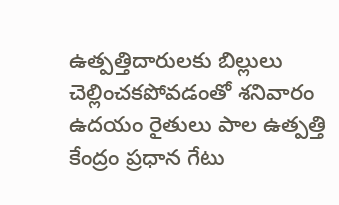ఉత్పత్తిదారులకు బిల్లులు చెల్లించకపోవడంతో శనివారం ఉదయం రైతులు పాల ఉత్పత్తి కేంద్రం ప్రధాన గేటు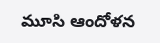మూసి ఆందోళన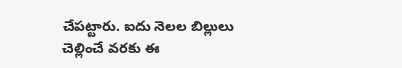చేపట్టారు. ఐదు నెలల బిల్లులు చెల్లించే వరకు ఈ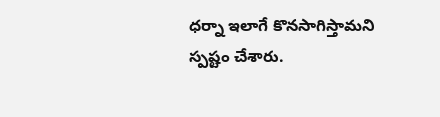ధర్నా ఇలాగే కొనసాగిస్తామని స్పష్టం చేశారు.